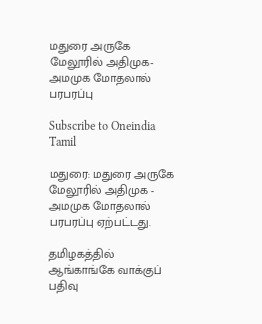மதுரை அருகே மேலூரில் அதிமுக- அமமுக மோதலால் பரபரப்பு

Subscribe to Oneindia Tamil

மதுரை: மதுரை அருகே மேலூரில் அதிமுக - அமமுக மோதலால் பரபரப்பு ஏற்பட்டது.

தமிழகத்தில் ஆங்காங்கே வாக்குப் பதிவு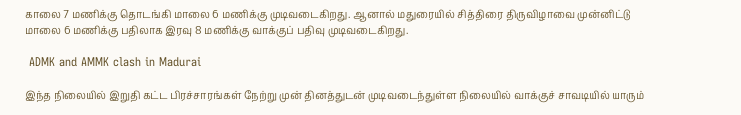காலை 7 மணிக்கு தொடங்கி மாலை 6 மணிக்கு முடிவடைகிறது. ஆனால் மதுரையில் சித்திரை திருவிழாவை முன்னிட்டு மாலை 6 மணிக்கு பதிலாக இரவு 8 மணிக்கு வாக்குப் பதிவு முடிவடைகிறது.

 ADMK and AMMK clash in Madurai

இந்த நிலையில் இறுதி கட்ட பிரச்சாரங்கள் நேற்று முன் தினத்துடன் முடிவடைந்துள்ள நிலையில் வாக்குச் சாவடியில் யாரும்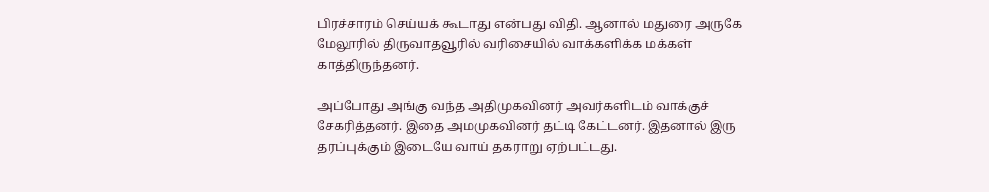பிரச்சாரம் செய்யக் கூடாது என்பது விதி. ஆனால் மதுரை அருகே மேலூரில் திருவாதவூரில் வரிசையில் வாக்களிக்க மக்கள் காத்திருந்தனர்.

அப்போது அங்கு வந்த அதிமுகவினர் அவர்களிடம் வாக்குச் சேகரித்தனர். இதை அமமுகவினர் தட்டி கேட்டனர். இதனால் இரு தரப்புக்கும் இடையே வாய் தகராறு ஏற்பட்டது.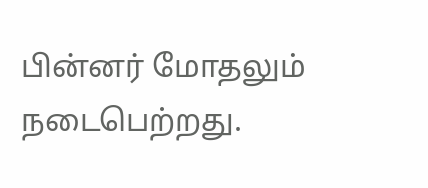பின்னர் மோதலும் நடைபெற்றது.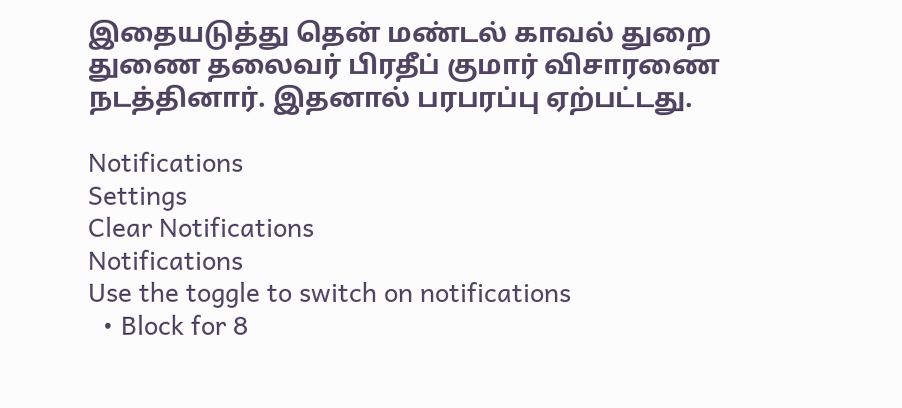இதையடுத்து தென் மண்டல் காவல் துறை துணை தலைவர் பிரதீப் குமார் விசாரணை நடத்தினார். இதனால் பரபரப்பு ஏற்பட்டது.

Notifications
Settings
Clear Notifications
Notifications
Use the toggle to switch on notifications
  • Block for 8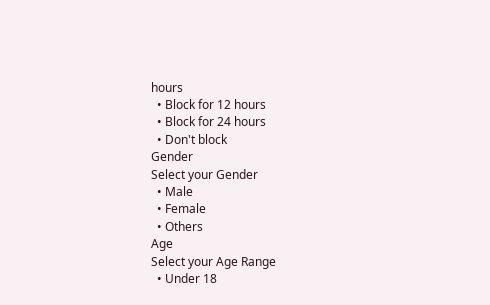hours
  • Block for 12 hours
  • Block for 24 hours
  • Don't block
Gender
Select your Gender
  • Male
  • Female
  • Others
Age
Select your Age Range
  • Under 18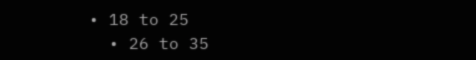• 18 to 25
  • 26 to 35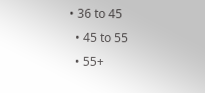• 36 to 45
  • 45 to 55
  • 55+